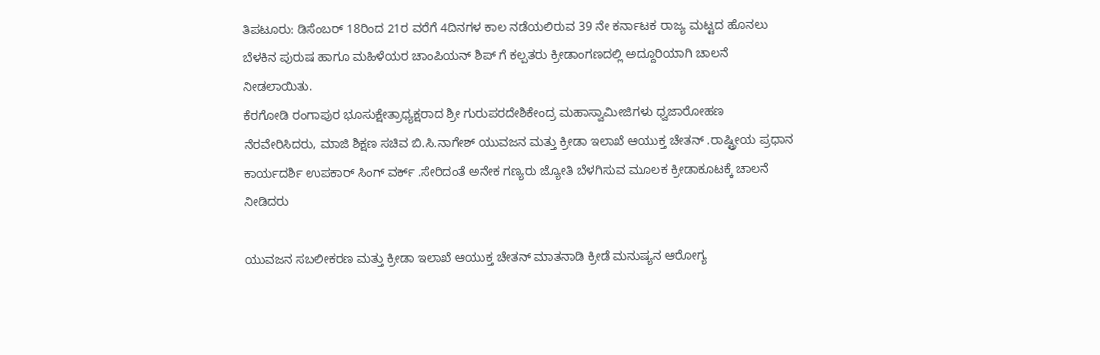ತಿಪಟೂರು: ಡಿಸೆಂಬರ್ 18ರಿಂದ 21ರ ವರೆಗೆ 4ದಿನಗಳ ಕಾಲ ನಡೆಯಲಿರುವ 39 ನೇ ಕರ್ನಾಟಕ ರಾಜ್ಯ ಮಟ್ಟದ ಹೊನಲು ಬೆಳಕಿನ ಪುರುಷ ಹಾಗೂ ಮಹಿಳೆಯರ ಚಾಂಪಿಯನ್ ಶಿಪ್ ಗೆ ಕಲ್ಪತರು ಕ್ರೀಡಾಂಗಣದಲ್ಲಿ ಅದ್ದೂರಿಯಾಗಿ ಚಾಲನೆ ನೀಡಲಾಯಿತು.
ಕೆರಗೋಡಿ ರಂಗಾಪುರ ಭೂಸುಕ್ಷೇತ್ರಾಧ್ಯಕ್ಷರಾದ ಶ್ರೀ ಗುರುಪರದೇಶಿಕೇಂದ್ರ ಮಹಾಸ್ವಾಮೀಜಿಗಳು ಧ್ವಜಾರೋಹಣ ನೆರವೇರಿಸಿದರು, ಮಾಜಿ ಶಿಕ್ಷಣ ಸಚಿವ ಬಿ.ಸಿ.ನಾಗೇಶ್ ಯುವಜನ ಮತ್ತು ಕ್ರೀಡಾ ಇಲಾಖೆ ಆಯುಕ್ತ ಚೇತನ್ .ರಾಷ್ಟ್ರೀಯ ಪ್ರಧಾನ ಕಾರ್ಯದರ್ಶಿ ಉಪಕಾರ್ ಸಿಂಗ್ ವರ್ಕ್ .ಸೇರಿದಂತೆ ಅನೇಕ ಗಣ್ಯರು ಜ್ಯೋತಿ ಬೆಳಗಿಸುವ ಮೂಲಕ ಕ್ರೀಡಾಕೂಟಕ್ಕೆ ಚಾಲನೆ ನೀಡಿದರು

ಯುವಜನ ಸಬಲೀಕರಣ ಮತ್ತು ಕ್ರೀಡಾ ಇಲಾಖೆ ಆಯುಕ್ತ ಚೇತನ್ ಮಾತನಾಡಿ ಕ್ರೀಡೆ ಮನುಷ್ಯನ ಆರೋಗ್ಯ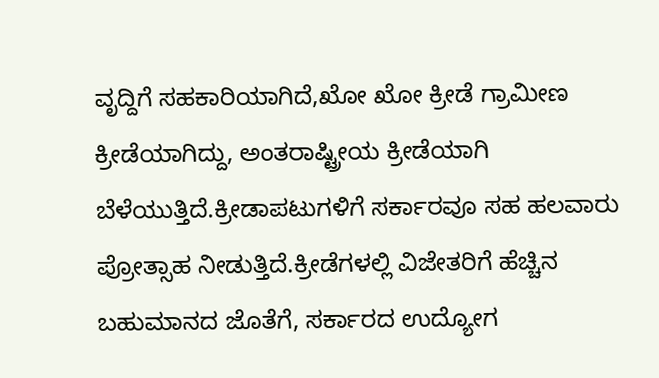ವೃದ್ದಿಗೆ ಸಹಕಾರಿಯಾಗಿದೆ,ಖೋ ಖೋ ಕ್ರೀಡೆ ಗ್ರಾಮೀಣ ಕ್ರೀಡೆಯಾಗಿದ್ದು, ಅಂತರಾಷ್ಟ್ರೀಯ ಕ್ರೀಡೆಯಾಗಿ ಬೆಳೆಯುತ್ತಿದೆ.ಕ್ರೀಡಾಪಟುಗಳಿಗೆ ಸರ್ಕಾರವೂ ಸಹ ಹಲವಾರು ಪ್ರೋತ್ಸಾಹ ನೀಡುತ್ತಿದೆ.ಕ್ರೀಡೆಗಳಲ್ಲಿ ವಿಜೇತರಿಗೆ ಹೆಚ್ಚಿನ ಬಹುಮಾನದ ಜೊತೆಗೆ, ಸರ್ಕಾರದ ಉದ್ಯೋಗ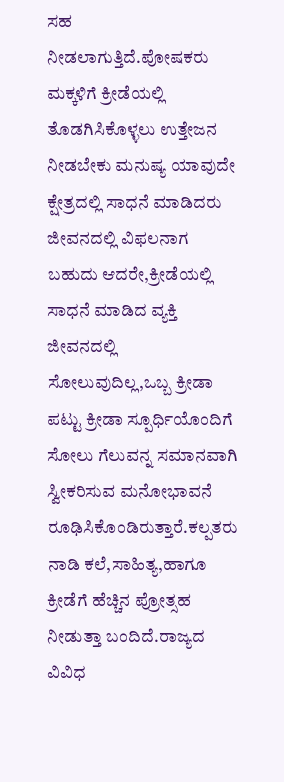ಸಹ ನೀಡಲಾಗುತ್ತಿದೆ.ಪೋಷಕರು ಮಕ್ಕಳಿಗೆ ಕ್ರೀಡೆಯಲ್ಲಿ ತೊಡಗಿಸಿಕೊಳ್ಳಲು ಉತ್ತೇಜನ ನೀಡಬೇಕು ಮನುಷ್ಯ ಯಾವುದೇ ಕ್ಷೇತ್ರದಲ್ಲಿ ಸಾಧನೆ ಮಾಡಿದರು ಜೀವನದಲ್ಲಿ ವಿಫಲನಾಗ ಬಹುದು ಆದರೇ,ಕ್ರೀಡೆಯಲ್ಲಿ ಸಾಧನೆ ಮಾಡಿದ ವ್ಯಕ್ತಿ ಜೀವನದಲ್ಲಿ ಸೋಲುವುದಿಲ್ಲ,ಒಬ್ಬ ಕ್ರೀಡಾ ಪಟ್ಟು ಕ್ರೀಡಾ ಸ್ಪೂರ್ಧಿಯೊಂದಿಗೆ ಸೋಲು ಗೆಲುವನ್ನ ಸಮಾನವಾಗಿ ಸ್ವೀಕರಿಸುವ ಮನೋಭಾವನೆ ರೂಢಿಸಿಕೊಂಡಿರುತ್ತಾರೆ.ಕಲ್ಪತರು ನಾಡಿ ಕಲೆ,ಸಾಹಿತ್ಯ,ಹಾಗೂ ಕ್ರೀಡೆಗೆ ಹೆಚ್ಚಿನ ಪ್ರೋತ್ಸಹ ನೀಡುತ್ತಾ ಬಂದಿದೆ.ರಾಜ್ಯದ ವಿವಿಧ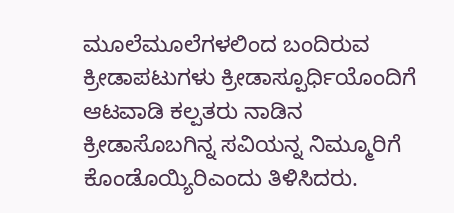ಮೂಲೆಮೂಲೆಗಳಲಿಂದ ಬಂದಿರುವ ಕ್ರೀಡಾಪಟುಗಳು ಕ್ರೀಡಾಸ್ಪೂರ್ಧಿಯೊಂದಿಗೆ ಆಟವಾಡಿ ಕಲ್ಪತರು ನಾಡಿನ ಕ್ರೀಡಾಸೊಬಗಿನ್ನ ಸವಿಯನ್ನ ನಿಮ್ಮೂರಿಗೆ ಕೊಂಡೊಯ್ಯಿರಿಎಂದು ತಿಳಿಸಿದರು.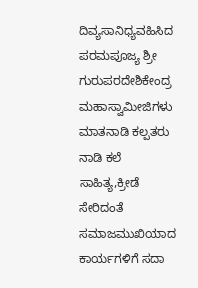ದಿವ್ಯಸಾನಿಧ್ಯವಹಿಸಿದ ಪರಮಪೂಜ್ಯ ಶ್ರೀ ಗುರುಪರದೇಶಿಕೇಂದ್ರ ಮಹಾಸ್ವಾಮೀಜಿಗಳು ಮಾತನಾಡಿ ಕಲ್ಪತರು ನಾಡಿ ಕಲೆ ಸಾಹಿತ್ಯ,ಕ್ರೀಡೆ ಸೇರಿದಂತೆ ಸಮಾಜಮುಖಿಯಾದ ಕಾರ್ಯಗಳಿಗೆ ಸದಾ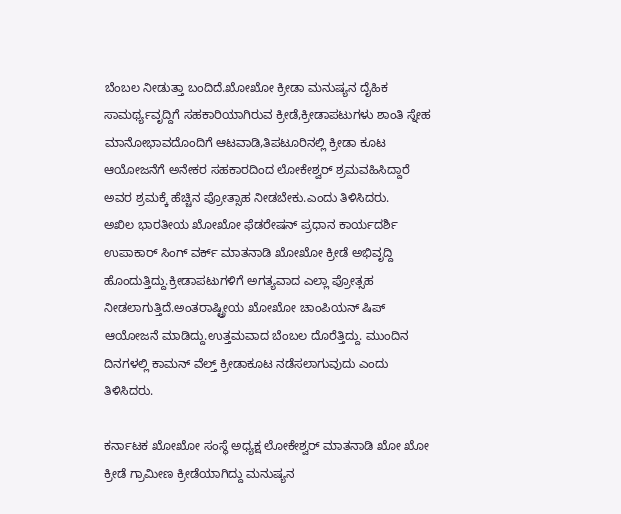ಬೆಂಬಲ ನೀಡುತ್ತಾ ಬಂದಿದೆ.ಖೋಖೋ ಕ್ರೀಡಾ ಮನುಷ್ಯನ ದೈಹಿಕ ಸಾಮರ್ಥ್ಯವೃದ್ದಿಗೆ ಸಹಕಾರಿಯಾಗಿರುವ ಕ್ರೀಡೆ,ಕ್ರೀಡಾಪಟುಗಳು ಶಾಂತಿ ಸ್ನೇಹ ಮಾನೋಭಾವದೊಂದಿಗೆ ಆಟವಾಡಿ,ತಿಪಟೂರಿನಲ್ಲಿ ಕ್ರೀಡಾ ಕೂಟ ಆಯೋಜನೆಗೆ ಅನೇಕರ ಸಹಕಾರದಿಂದ ಲೋಕೇಶ್ವರ್ ಶ್ರಮವಹಿಸಿದ್ದಾರೆ ಅವರ ಶ್ರಮಕ್ಕೆ ಹೆಚ್ಚಿನ ಪ್ರೋತ್ಸಾಹ ನೀಡಬೇಕು.ಎಂದು ತಿಳಿಸಿದರು.
ಅಖಿಲ ಭಾರತೀಯ ಖೋಖೋ ಫೆಡರೇಷನ್ ಪ್ರಧಾನ ಕಾರ್ಯದರ್ಶಿ ಉಪಾಕಾರ್ ಸಿಂಗ್ ವರ್ಕ್ ಮಾತನಾಡಿ ಖೋಖೋ ಕ್ರೀಡೆ ಅಭಿವೃದ್ದಿ ಹೊಂದುತ್ತಿದ್ದು.ಕ್ರೀಡಾಪಟುಗಳಿಗೆ ಅಗತ್ಯವಾದ ಎಲ್ಲಾ ಪ್ರೋತ್ಸಹ ನೀಡಲಾಗುತ್ತಿದೆ.ಅಂತರಾಷ್ಟ್ರೀಯ ಖೋಖೋ ಚಾಂಪಿಯನ್ ಷಿಪ್ ಆಯೋಜನೆ ಮಾಡಿದ್ದು.ಉತ್ತಮವಾದ ಬೆಂಬಲ ದೊರೆತ್ತಿದ್ದು. ಮುಂದಿನ ದಿನಗಳಲ್ಲಿ ಕಾಮನ್ ವೆಲ್ತ್ ಕ್ರೀಡಾಕೂಟ ನಡೆಸಲಾಗುವುದು ಎಂದು ತಿಳಿಸಿದರು.

ಕರ್ನಾಟಕ ಖೋಖೋ ಸಂಸ್ಥೆ ಅಧ್ಯಕ್ಷ ಲೋಕೇಶ್ವರ್ ಮಾತನಾಡಿ ಖೋ ಖೋ ಕ್ರೀಡೆ ಗ್ರಾಮೀಣ ಕ್ರೀಡೆಯಾಗಿದ್ದು ಮನುಷ್ಯನ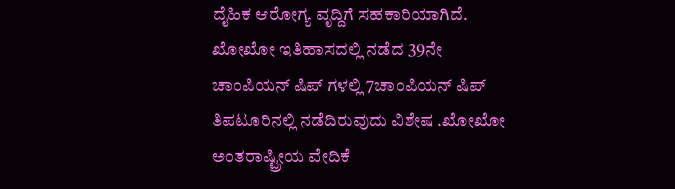ದೈಹಿಕ ಆರೋಗ್ಯ ವೃದ್ದಿಗೆ ಸಹಕಾರಿಯಾಗಿದೆ. ಖೋಖೋ ಇತಿಹಾಸದಲ್ಲಿ ನಡೆದ 39ನೇ ಚಾಂಪಿಯನ್ ಷಿಪ್ ಗಳಲ್ಲಿ 7ಚಾಂಪಿಯನ್ ಷಿಪ್ ತಿಪಟೂರಿನಲ್ಲಿ ನಡೆದಿರುವುದು ವಿಶೇಷ .ಖೋಖೋ ಅಂತರಾಷ್ಟ್ರೀಯ ವೇದಿಕೆ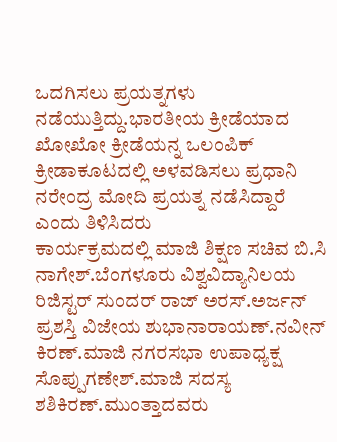ಒದಗಿಸಲು ಪ್ರಯತ್ನಗಳು ನಡೆಯುತ್ತಿದ್ದು.ಭಾರತೀಯ ಕ್ರೀಡೆಯಾದ ಖೋಖೋ ಕ್ರೀಡೆಯನ್ನ ಒಲಂಪಿಕ್ ಕ್ರೀಡಾಕೂಟದಲ್ಲಿ ಅಳವಡಿಸಲು ಪ್ರಧಾನಿ ನರೇಂದ್ರ ಮೋದಿ ಪ್ರಯತ್ನ ನಡೆಸಿದ್ದಾರೆ ಎಂದು ತಿಳಿಸಿದರು
ಕಾರ್ಯಕ್ರಮದಲ್ಲಿ ಮಾಜಿ ಶಿಕ್ಷಣ ಸಚಿವ ಬಿ.ಸಿ ನಾಗೇಶ್.ಬೆಂಗಳೂರು ವಿಶ್ವವಿದ್ಯಾನಿಲಯ ರಿಜಿಸ್ಟರ್ ಸುಂದರ್ ರಾಜ್ ಅರಸ್.ಅರ್ಜನ್ ಪ್ರಶಸ್ತಿ ವಿಜೇಯ ಶುಭಾನಾರಾಯಣ್.ನವೀನ್ ಕಿರಣ್.ಮಾಜಿ ನಗರಸಭಾ ಉಪಾಧ್ಯಕ್ಷ ಸೊಪ್ಪುಗಣೇಶ್.ಮಾಜಿ ಸದಸ್ಯ ಶಶಿಕಿರಣ್.ಮುಂತ್ತಾದವರು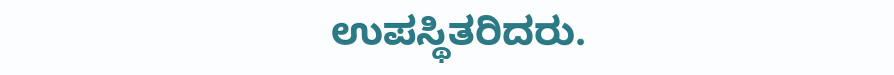ಉಪಸ್ಥಿತರಿದರು.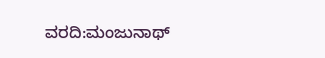ವರದಿ:ಮಂಜುನಾಥ್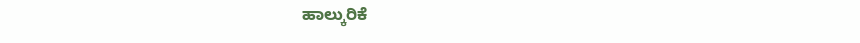ಹಾಲ್ಕುರಿಕೆ